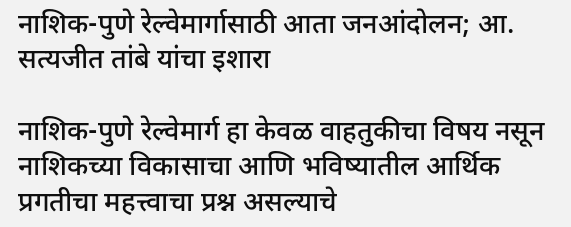नाशिक-पुणे रेल्वेमार्गासाठी आता जनआंदोलन; आ. सत्यजीत तांबे यांचा इशारा

नाशिक-पुणे रेल्वेमार्ग हा केवळ वाहतुकीचा विषय नसून नाशिकच्या विकासाचा आणि भविष्यातील आर्थिक प्रगतीचा महत्त्वाचा प्रश्न असल्याचे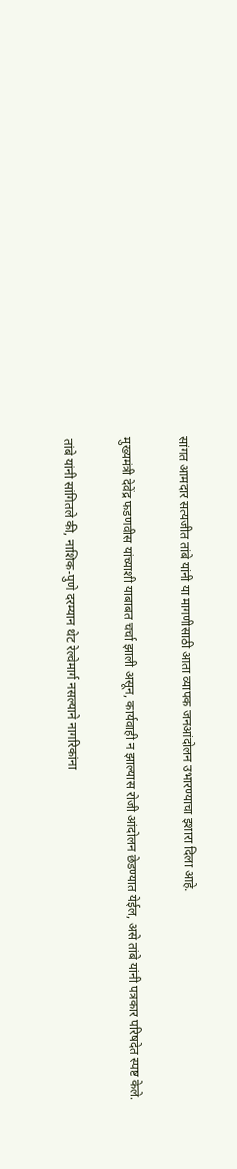सांगत आमदार सत्यजीत तांबे यांनी या मागणीसाठी आता व्यापक जनआंदोलन उभारण्याचा इशारा दिला आहे.

मुख्यमंत्री देवेंद्र फडणवीस यांच्याशी याबाबत चर्चा झाली असून, कार्यवाही न झाल्यास रोजी आंदोलन छेडण्यात येईल, असे तांबे यांनी पत्रकार परिषदेत स्पष्ट केले.

तांबे यांनी सांगितले की, नाशिक-पुणे दरम्यान थेट रेल्वेमार्ग नसल्याने नागरिकांना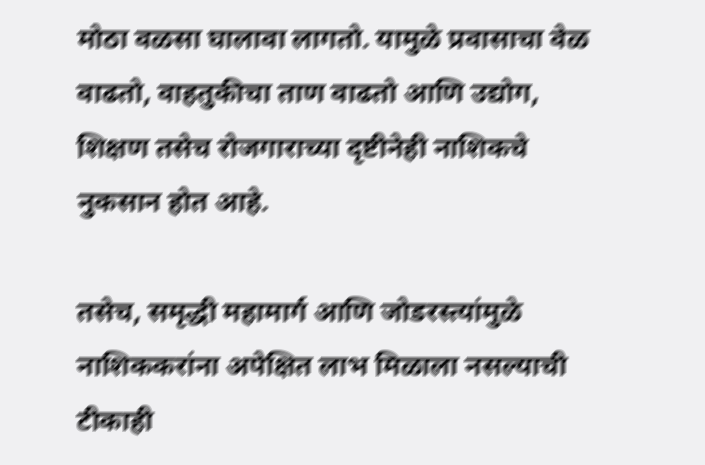मोठा वळसा घालावा लागतो. यामुळे प्रवासाचा वेळ वाढतो, वाहतुकीचा ताण वाढतो आणि उद्योग, शिक्षण तसेच रोजगाराच्या दृष्टीनेही नाशिकचे नुकसान होत आहे.

तसेच, समृद्धी महामार्ग आणि जोडरस्त्यांमुळे नाशिककरांना अपेक्षित लाभ मिळाला नसल्याची टीकाही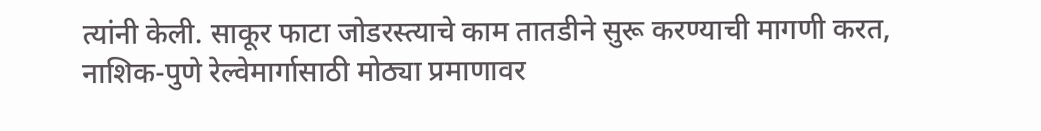त्यांनी केली. साकूर फाटा जोडरस्त्याचे काम तातडीने सुरू करण्याची मागणी करत, नाशिक-पुणे रेल्वेमार्गासाठी मोठ्या प्रमाणावर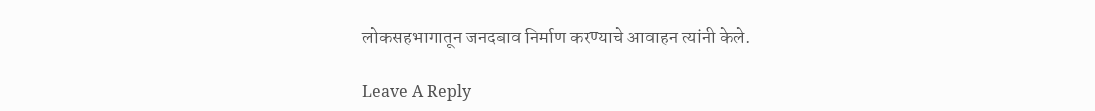लोकसहभागातून जनदबाव निर्माण करण्याचे आवाहन त्यांनी केले.

Leave A Reply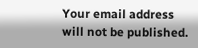Your email address will not be published.